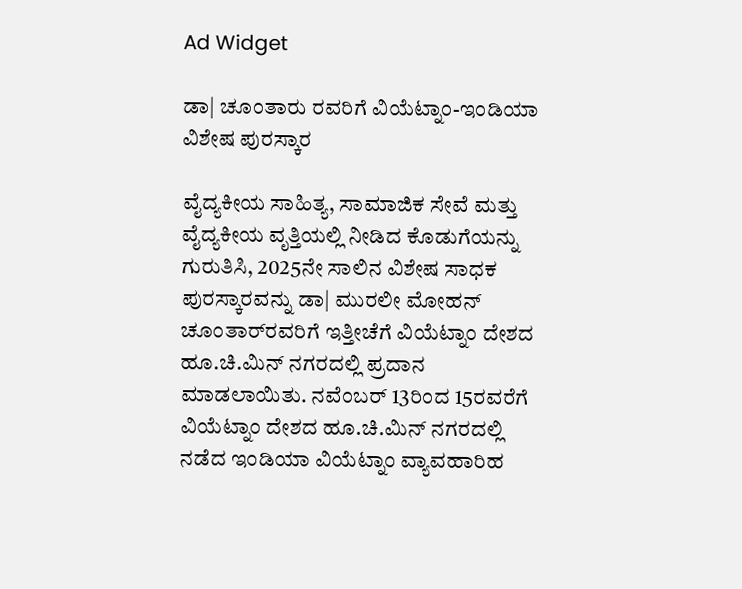Ad Widget

ಡಾ| ಚೂಂತಾರು ರವರಿಗೆ ವಿಯೆಟ್ನಾಂ-ಇಂಡಿಯಾ ವಿಶೇಷ ಪುರಸ್ಕಾರ

ವೈದ್ಯಕೀಯ ಸಾಹಿತ್ಯ, ಸಾಮಾಜಿಕ ಸೇವೆ ಮತ್ತು ವೈದ್ಯಕೀಯ ವೃತ್ತಿಯಲ್ಲಿ ನೀಡಿದ ಕೊಡುಗೆಯನ್ನು ಗುರುತಿಸಿ, 2025ನೇ ಸಾಲಿನ ವಿಶೇಷ ಸಾಧಕ ಪುರಸ್ಕಾರವನ್ನು ಡಾ| ಮುರಲೀ ಮೋಹನ್ ಚೂಂತಾರ್‌ರವರಿಗೆ ಇತ್ತೀಚೆಗೆ ವಿಯೆಟ್ನಾಂ ದೇಶದ ಹೂ.ಚಿ.ಮಿನ್ ನಗರದಲ್ಲಿ ಪ್ರದಾನ ಮಾಡಲಾಯಿತು. ನವೆಂಬರ್ 13ರಿಂದ 15ರವರೆಗೆ ವಿಯೆಟ್ನಾಂ ದೇಶದ ಹೂ.ಚಿ.ಮಿನ್ ನಗರದಲ್ಲಿ ನಡೆದ ಇಂಡಿಯಾ ವಿಯೆಟ್ನಾಂ ವ್ಯಾವಹಾರಿಹ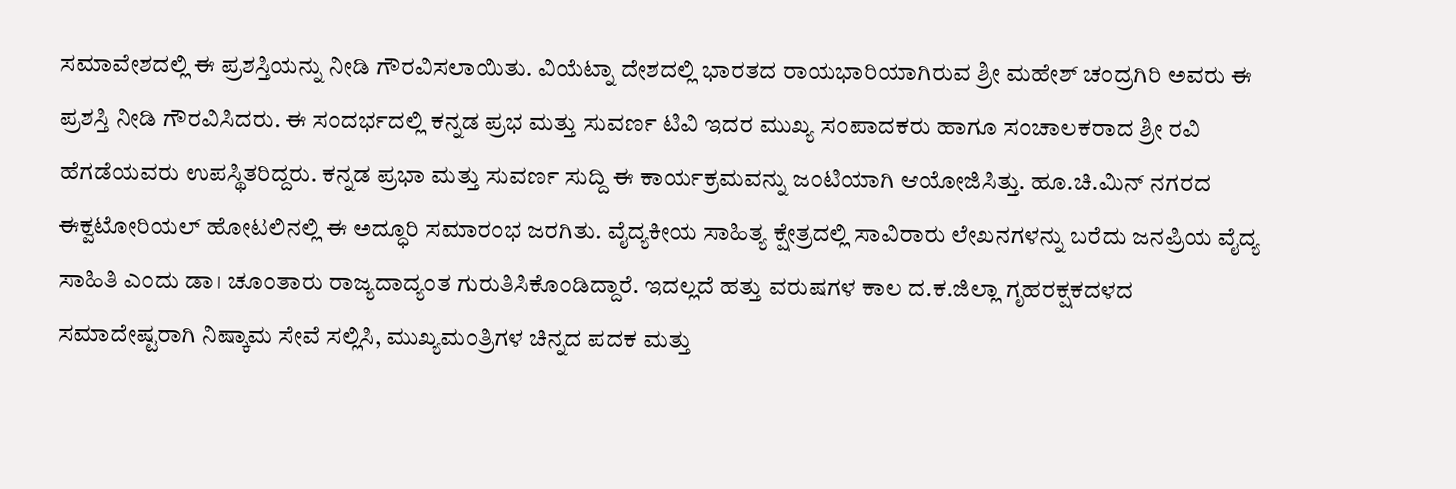ಸಮಾವೇಶದಲ್ಲಿ ಈ ಪ್ರಶಸ್ತಿಯನ್ನು ನೀಡಿ ಗೌರವಿಸಲಾಯಿತು. ವಿಯೆಟ್ನಾ ದೇಶದಲ್ಲಿ ಭಾರತದ ರಾಯಭಾರಿಯಾಗಿರುವ ಶ್ರೀ ಮಹೇಶ್ ಚಂದ್ರಗಿರಿ ಅವರು ಈ ಪ್ರಶಸ್ತಿ ನೀಡಿ ಗೌರವಿಸಿದರು. ಈ ಸಂದರ್ಭದಲ್ಲಿ ಕನ್ನಡ ಪ್ರಭ ಮತ್ತು ಸುವರ್ಣ ಟಿವಿ ಇದರ ಮುಖ್ಯ ಸಂಪಾದಕರು ಹಾಗೂ ಸಂಚಾಲಕರಾದ ಶ್ರೀ ರವಿ ಹೆಗಡೆಯವರು ಉಪಸ್ಥಿತರಿದ್ದರು. ಕನ್ನಡ ಪ್ರಭಾ ಮತ್ತು ಸುವರ್ಣ ಸುದ್ದಿ ಈ ಕಾರ್ಯಕ್ರಮವನ್ನು ಜಂಟಿಯಾಗಿ ಆಯೋಜಿಸಿತ್ತು. ಹೂ.ಚಿ.ಮಿನ್ ನಗರದ ಈಕ್ವಟೋರಿಯಲ್ ಹೋಟಲಿನಲ್ಲಿ ಈ ಅದ್ಧೂರಿ ಸಮಾರಂಭ ಜರಗಿತು. ವೈದ್ಯಕೀಯ ಸಾಹಿತ್ಯ ಕ್ಷೇತ್ರದಲ್ಲಿ ಸಾವಿರಾರು ಲೇಖನಗಳನ್ನು ಬರೆದು ಜನಪ್ರಿಯ ವೈದ್ಯ ಸಾಹಿತಿ ಎಂದು ಡಾ। ಚೂಂತಾರು ರಾಜ್ಯದಾದ್ಯಂತ ಗುರುತಿಸಿಕೊಂಡಿದ್ದಾರೆ. ಇದಲ್ಲದೆ ಹತ್ತು ವರುಷಗಳ ಕಾಲ ದ.ಕ.ಜಿಲ್ಲಾ ಗೃಹರಕ್ಷಕದಳದ ಸಮಾದೇಷ್ಟರಾಗಿ ನಿಷ್ಕಾಮ ಸೇವೆ ಸಲ್ಲಿಸಿ, ಮುಖ್ಯಮಂತ್ರಿಗಳ ಚಿನ್ನದ ಪದಕ ಮತ್ತು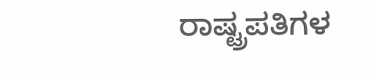ರಾಷ್ಟ್ರಪತಿಗಳ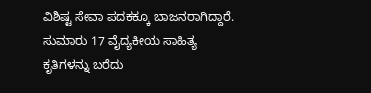ವಿಶಿಷ್ಟ ಸೇವಾ ಪದಕಕ್ಕೂ ಬಾಜನರಾಗಿದ್ದಾರೆ. ಸುಮಾರು 17 ವೈದ್ಯಕೀಯ ಸಾಹಿತ್ಯ ಕೃತಿಗಳನ್ನು ಬರೆದು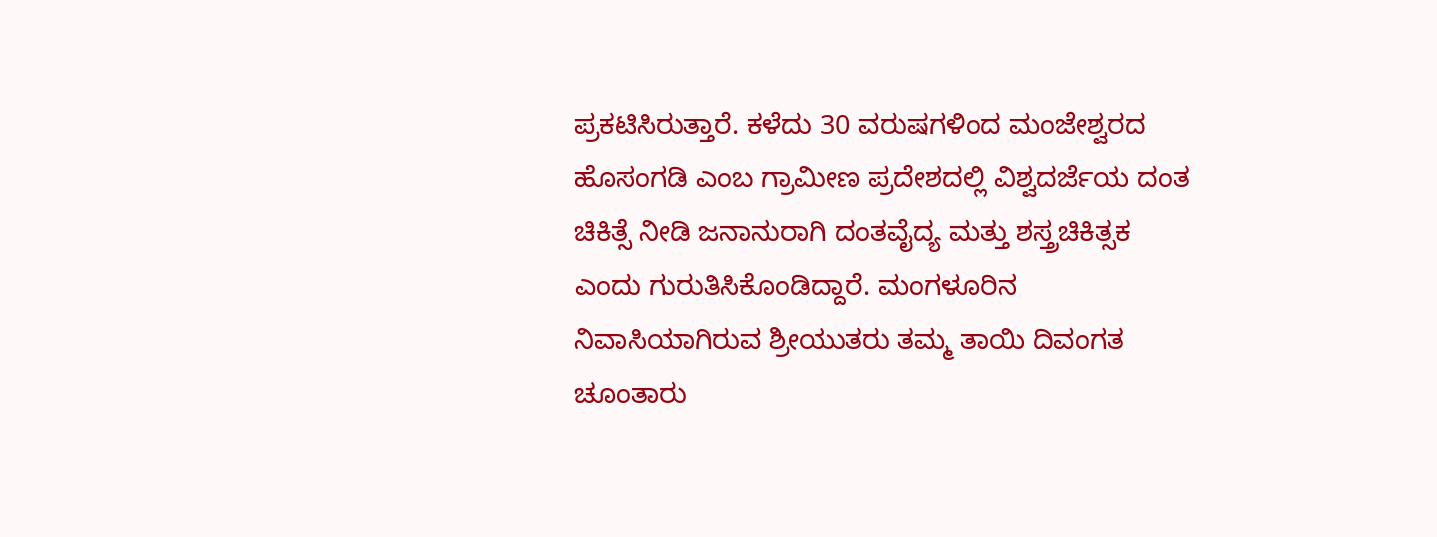ಪ್ರಕಟಿಸಿರುತ್ತಾರೆ. ಕಳೆದು 30 ವರುಷಗಳಿಂದ ಮಂಜೇಶ್ವರದ ಹೊಸಂಗಡಿ ಎಂಬ ಗ್ರಾಮೀಣ ಪ್ರದೇಶದಲ್ಲಿ ವಿಶ್ವದರ್ಜೆಯ ದಂತ ಚಿಕಿತ್ಸೆ ನೀಡಿ ಜನಾನುರಾಗಿ ದಂತವೈದ್ಯ ಮತ್ತು ಶಸ್ತ್ರಚಿಕಿತ್ಸಕ ಎಂದು ಗುರುತಿಸಿಕೊಂಡಿದ್ದಾರೆ. ಮಂಗಳೂರಿನ ನಿವಾಸಿಯಾಗಿರುವ ಶ್ರೀಯುತರು ತಮ್ಮ ತಾಯಿ ದಿವಂಗತ ಚೂಂತಾರು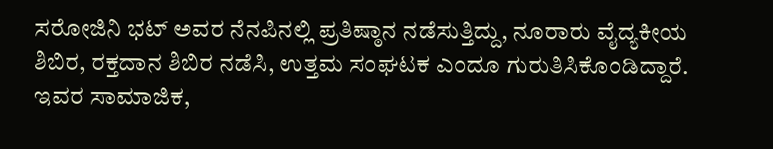ಸರೋಜಿನಿ ಭಟ್ ಅವರ ನೆನಪಿನಲ್ಲಿ ಪ್ರತಿಷ್ಠಾನ ನಡೆಸುತ್ತಿದ್ದು, ನೂರಾರು ವೈದ್ಯಕೀಯ ಶಿಬಿರ, ರಕ್ತದಾನ ಶಿಬಿರ ನಡೆಸಿ, ಉತ್ತಮ ಸಂಘಟಕ ಎಂದೂ ಗುರುತಿಸಿಕೊಂಡಿದ್ದಾರೆ. ಇವರ ಸಾಮಾಜಿಕ,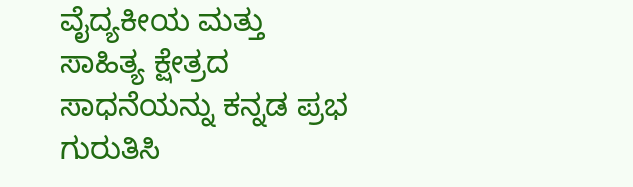ವೈದ್ಯಕೀಯ ಮತ್ತು ಸಾಹಿತ್ಯ ಕ್ಷೇತ್ರದ ಸಾಧನೆಯನ್ನು ಕನ್ನಡ ಪ್ರಭ ಗುರುತಿಸಿ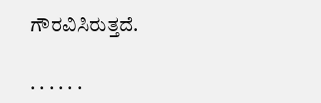ಗೌರವಿಸಿರುತ್ತದೆ.

. . . . . .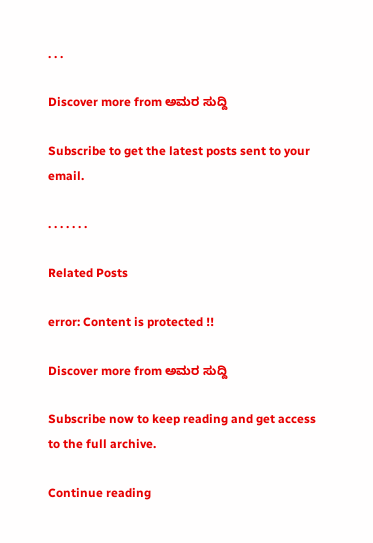. . .

Discover more from ಅಮರ ಸುದ್ದಿ

Subscribe to get the latest posts sent to your email.

. . . . . . .

Related Posts

error: Content is protected !!

Discover more from ಅಮರ ಸುದ್ದಿ

Subscribe now to keep reading and get access to the full archive.

Continue reading